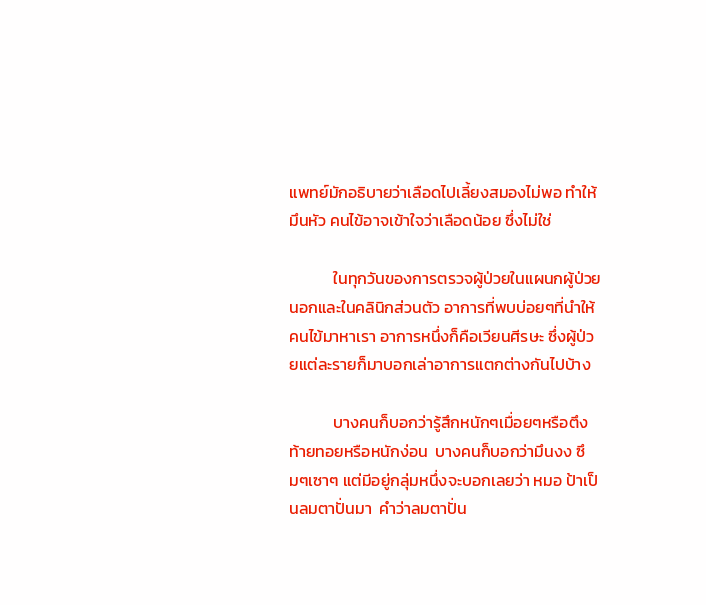แพทย์มักอธิบายว่าเลือดไปเลี้ยงสมองไม่พอ ทำให้มึนหัว คนไข้อาจเข้าใจว่าเลือดน้อย ซึ่งไม่ใช่

            ในทุกวันของการตรวจผู้ป่วยในแผนกผู้ป่วยนอกและในคลินิกส่วนตัว อาการที่พบบ่อยๆที่นำให้คนไข้มาหาเรา อาการหนึ่งก็คือเวียนศีรษะ ซึ่งผู้ป่วยแต่ละรายก็มาบอกเล่าอาการแตกต่างกันไปบ้าง

            บางคนก็บอกว่ารู้สึกหนักๆเมื่อยๆหรือตึงท้ายทอยหรือหนักง่อน  บางคนก็บอกว่ามึนงง ซึมๆเซาๆ แต่มีอยู่กลุ่มหนึ่งจะบอกเลยว่า หมอ ป้าเป็นลมตาปั่นมา  คำว่าลมตาปั่น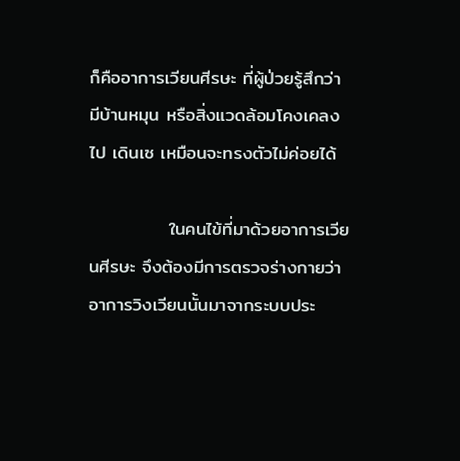ก็คืออาการเวียนศีรษะ ที่ผู้ป่วยรู้สึกว่ามีบ้านหมุน หรือสิ่งแวดล้อมโคงเคลงไป เดินเซ เหมือนจะทรงตัวไม่ค่อยได้

            ในคนไข้ที่มาด้วยอาการเวียนศีรษะ จึงต้องมีการตรวจร่างกายว่าอาการวิงเวียนนั้นมาจากระบบประ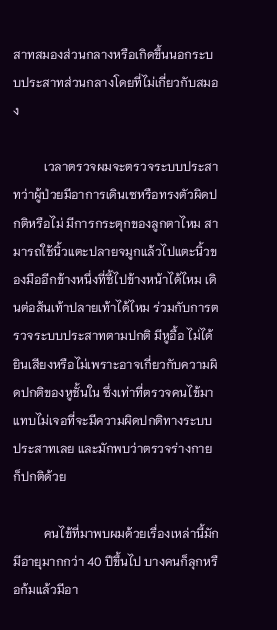สาทสมองส่วนกลางหรือเกิดขึ้นนอกระบบประสาทส่วนกลางโดยที่ไม่เกี่ยวกับสมอง

          เวลาตรวจผมจะตรวจระบบประสาทว่าผู้ป่วยมีอาการเดินเซหรือทรงตัวผิดปกติหรือไม่ มีการกระตุกของลูกตาไหม สามารถใช้นิ้วแตะปลายจมูกแล้วไปแตะนิ้วของมืออีกข้างหนึ่งที่ชี้ไปข้างหน้าได้ไหม เดินต่อส้นเท้าปลายเท้าได้ไหม ร่วมกับการตรวจระบบประสาทตามปกติ มีหูอื้อ ไม่ได้ยินเสียงหรือไม่เพราะอาจเกี่ยวกับความผิดปกติของหูชั้นใน ซึ่งเท่าที่ตรวจคนไข้มา แทบไม่เจอที่จะมีความผิดปกติทางระบบประสาทเลย และมักพบว่าตรวจร่างกายก็ปกติด้วย

          คนไข้ที่มาพบผมด้วยเรื่องเหล่านี้มักมีอายุมากกว่า 40 ปีขึ้นไป บางคนก็ลุกหรือก้มแล้วมีอา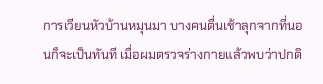การเวียนหัวบ้านหมุนมา บางคนตื่นเช้าลุกจากที่นอนก็จะเป็นทันที เมื่อผมตรวจร่างกายแล้วพบว่าปกติ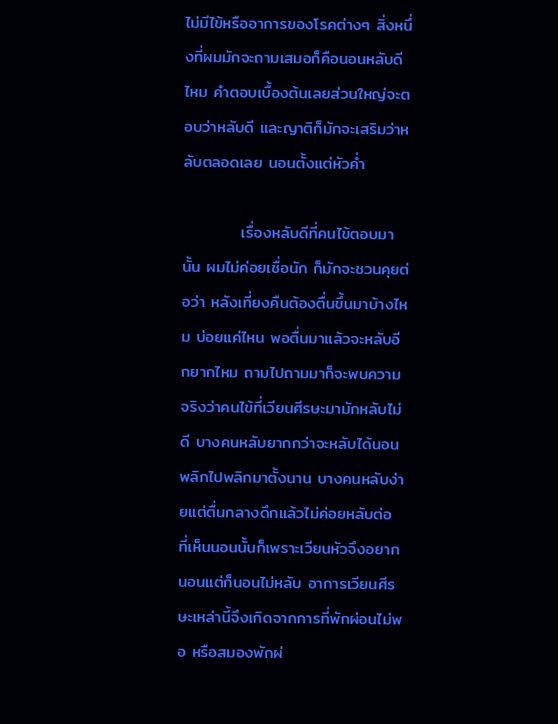ไม่มีไข้หรืออาการของโรคต่างๆ สิ่งหนึ่งที่ผมมักจะถามเสมอก็คือนอนหลับดีไหม คำตอบเบื้องต้นเลยส่วนใหญ่จะตอบว่าหลับดี และญาติก็มักจะเสริมว่าหลับตลอดเลย นอนตั้งแต่หัวค่ำ

          เรื่องหลับดีที่คนไข้ตอบมานั้น ผมไม่ค่อยเชื่อนัก ก็มักจะชวนคุยต่อว่า หลังเที่ยงคืนต้องตื่นขึ้นมาบ้างไหม บ่อยแค่ไหน พอตื่นมาแล้วจะหลับอีกยากไหม ถามไปถามมาก็จะพบความจริงว่าคนไข้ที่เวียนศีรษะมามักหลับไม่ดี บางคนหลับยากกว่าจะหลับได้นอนพลิกไปพลิกมาตั้งนาน บางคนหลับง่ายแต่ตื่นกลางดึกแล้วไม่ค่อยหลับต่อ ที่เห็นนอนนั้นก็เพราะเวียนหัวจึงอยากนอนแต่ก็นอนไม่หลับ อาการเวียนศีรษะเหล่านี้จึงเกิดจากการที่พักผ่อนไม่พอ หรือสมองพักผ่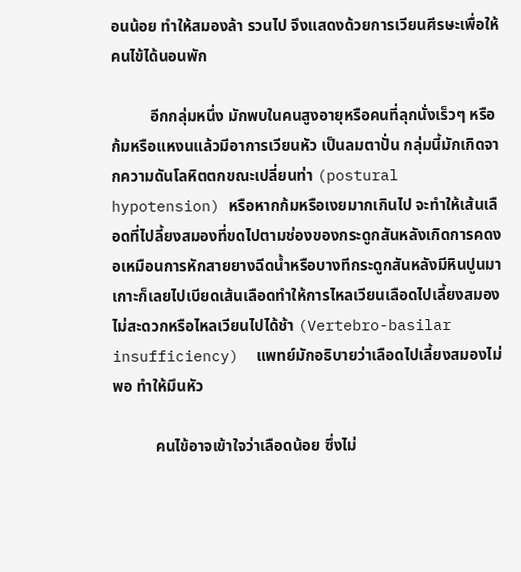อนน้อย ทำให้สมองล้า รวนไป จึงแสดงด้วยการเวียนศีรษะเพื่อให้คนไข้ได้นอนพัก

          อีกกลุ่มหนึ่ง มักพบในคนสูงอายุหรือคนที่ลุกนั่งเร็วๆ หรือก้มหรือแหงนแล้วมีอาการเวียนหัว เป็นลมตาปั่น กลุ่มนี้มักเกิดจากความดันโลหิตตกขณะเปลี่ยนท่า (postural hypotension) หรือหากก้มหรือเงยมากเกินไป จะทำให้เส้นเลือดที่ไปลี้ยงสมองที่ขดไปตามช่องของกระดูกสันหลังเกิดการคดงอเหมือนการหักสายยางฉีดน้ำหรือบางทีกระดูกสันหลังมีหินปูนมาเกาะก็เลยไปเบียดเส้นเลือดทำให้การไหลเวียนเลือดไปเลี้ยงสมองไม่สะดวกหรือไหลเวียนไปได้ช้า (Vertebro-basilar insufficiency)  แพทย์มักอธิบายว่าเลือดไปเลี้ยงสมองไม่พอ ทำให้มึนหัว

           คนไข้อาจเข้าใจว่าเลือดน้อย ซึ่งไม่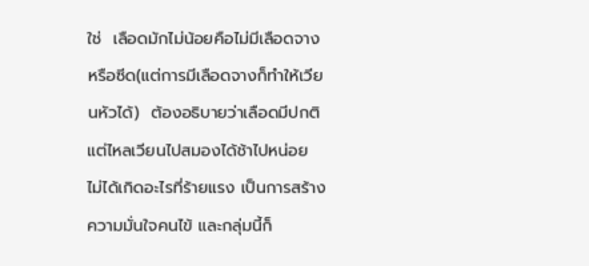ใช่  เลือดมักไม่น้อยคือไม่มีเลือดจางหรือซีด(แต่การมีเลือดจางก็ทำให้เวียนหัวได้)  ต้องอธิบายว่าเลือดมีปกติแต่ไหลเวียนไปสมองได้ช้าไปหน่อย ไม่ได้เกิดอะไรที่ร้ายแรง เป็นการสร้างความมั่นใจคนไข้ และกลุ่มนี้ก็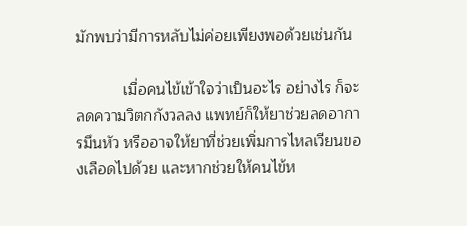มักพบว่ามีการหลับไม่ค่อยเพียงพอด้วยเช่นกัน

           เมื่อคนไข้เข้าใจว่าเป็นอะไร อย่างไร ก็จะลดความวิตกกังวลลง แพทย์ก็ให้ยาช่วยลดอาการมึนหัว หรืออาจให้ยาที่ช่วยเพิ่มการไหลเวียนของเลือดไปด้วย และหากช่วยให้คนไข้ห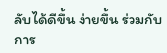ลับได้ดีขึ้น ง่ายขึ้น ร่วมกับการ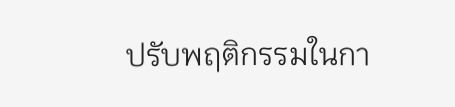ปรับพฤติกรรมในกา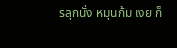รลุกนั่ง หมุนก้ม เงย ก็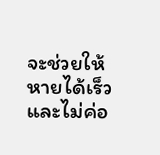จะช่วยให้หายได้เร็วและไม่ค่อ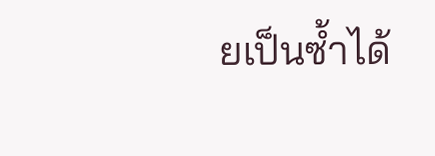ยเป็นซ้ำได้